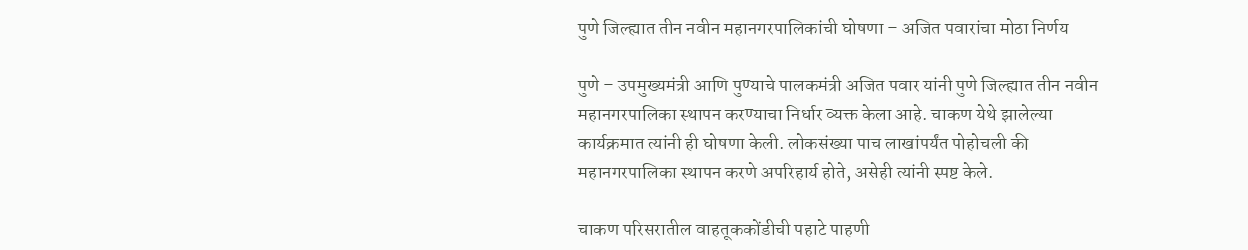पुणे जिल्ह्यात तीन नवीन महानगरपालिकांची घोषणा – अजित पवारांचा मोठा निर्णय

पुणे – उपमुख्यमंत्री आणि पुण्याचे पालकमंत्री अजित पवार यांनी पुणे जिल्ह्यात तीन नवीन महानगरपालिका स्थापन करण्याचा निर्धार व्यक्त केला आहे. चाकण येथे झालेल्या कार्यक्रमात त्यांनी ही घोषणा केली. लोकसंख्या पाच लाखांपर्यंत पोहोचली की महानगरपालिका स्थापन करणे अपरिहार्य होते, असेही त्यांनी स्पष्ट केले.

चाकण परिसरातील वाहतूककोंडीची पहाटे पाहणी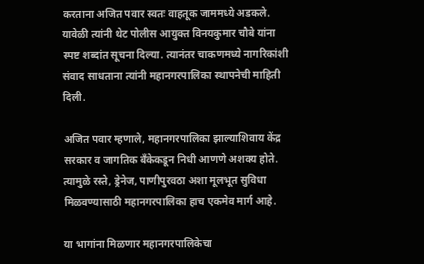करताना अजित पवार स्वतः वाहतूक जाममध्ये अडकले. यावेळी त्यांनी थेट पोलीस आयुक्त विनयकुमार चौबे यांना स्पष्ट शब्दांत सूचना दिल्या. त्यानंतर चाकणमध्ये नागरिकांशी संवाद साधताना त्यांनी महानगरपालिका स्थापनेची माहिती दिली.

अजित पवार म्हणाले, महानगरपालिका झाल्याशिवाय केंद्र सरकार व जागतिक बँकेकडून निधी आणणे अशक्य होते. त्यामुळे रस्ते, ड्रेनेज, पाणीपुरवठा अशा मूलभूत सुविधा मिळवण्यासाठी महानगरपालिका हाच एकमेव मार्ग आहे.

या भागांना मिळणार महानगरपालिकेचा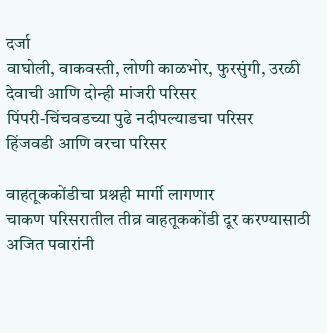दर्जा
वाघोली, वाकवस्ती, लोणी काळभोर, फुरसुंगी, उरळी देवाची आणि दोन्ही मांजरी परिसर
पिंपरी-चिंचवडच्या पुढे नदीपल्याडचा परिसर
हिंजवडी आणि वरचा परिसर

वाहतूककोंडीचा प्रश्नही मार्गी लागणार
चाकण परिसरातील तीव्र वाहतूककोंडी दूर करण्यासाठी अजित पवारांनी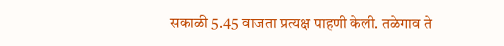सकाळी 5.45 वाजता प्रत्यक्ष पाहणी केली. तळेगाव ते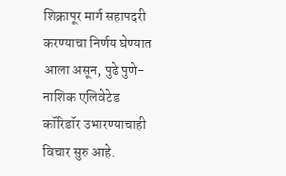शिक्रापूर मार्ग सहापदरी करण्याचा निर्णय घेण्यात आला असून, पुढे पुणे-नाशिक एलिवेटेड कॉरिडॉर उभारण्याचाही विचार सुरु आहे.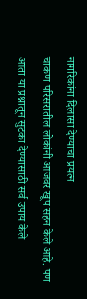नागरिकांना दिलासा देण्याचा प्रयत्न
चाकण परिसरातील लोकांनी आजवर खूप सहन केले आहे. पण आता या प्रश्नातून सुटका देण्यासाठी सर्व उपाय केले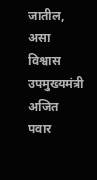जातील, असा विश्वास उपमुख्यमंत्री अजित पवार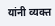यांनी व्यक्त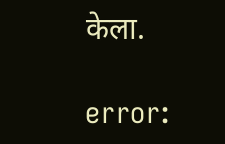केला.

error: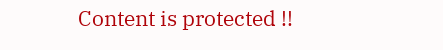Content is protected !!